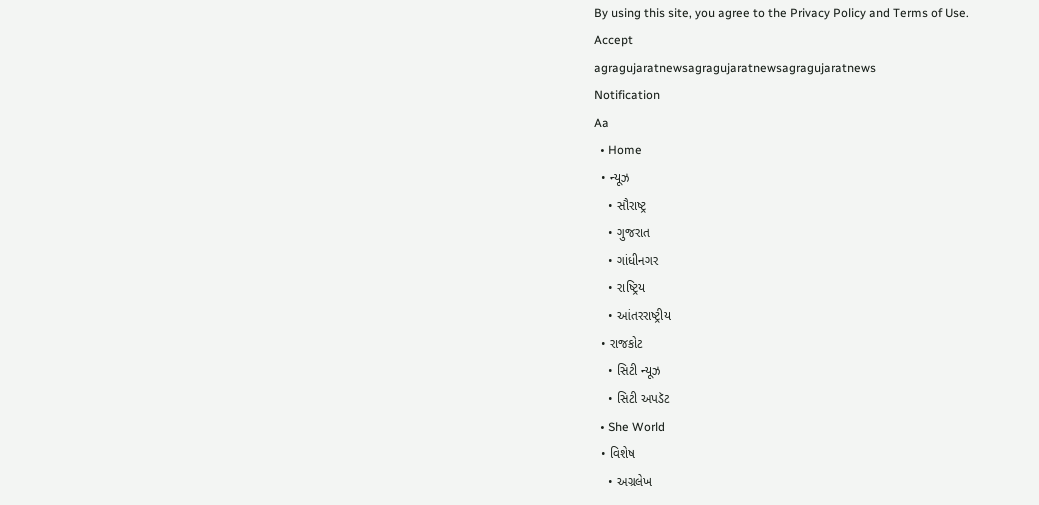By using this site, you agree to the Privacy Policy and Terms of Use.
Accept
agragujaratnewsagragujaratnewsagragujaratnews
Notification
Aa
  • Home
  • ન્યૂઝ
    • સૌરાષ્ટ્ર
    • ગુજરાત
    • ગાંધીનગર
    • રાષ્ટ્રિય
    • આંતરરાષ્ટ્રીય
  • રાજકોટ
    • સિટી ન્યૂઝ
    • સિટી અપડૅટ
  • She World
  • વિશેષ
    • અગ્રલેખ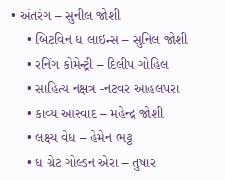• અંતરંગ – સુનીલ જોશી
    • બિટવિન ધ લાઇન્સ – સુનિલ જોશી
    • રનિંગ કોમેન્ટ્રી – દિલીપ ગોહિલ
    • સાહિત્ય નક્ષત્ર -નટવર આહલપરા
    • કાવ્ય આસ્વાદ – મહેન્દ્ર જોશી
    • લક્ષ્ય વેધ – હેમેન ભટ્ટ
    • ધ ગ્રેટ ગોલ્ડન એરા – તુષાર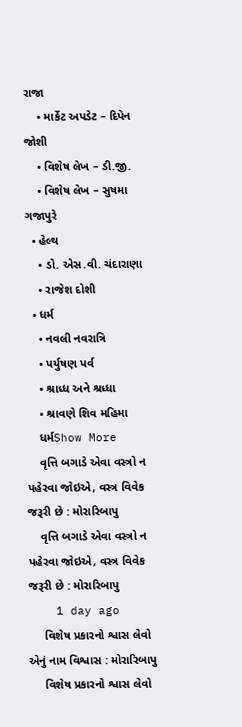રાજા
    • માર્કેટ અપડેટ – દિપેન જોશી
    • વિશેષ લેખ – ડી.જી.
    • વિશેષ લેખ – સુષમા ગજાપુરે
  • હેલ્થ
    • ડો. એસ.વી. ચંદારાણા
    • રાજેશ દોશી
  • ધર્મ
    • નવલી નવરાત્રિ
    • પર્યુષણ પર્વ
    • શ્રાધ્ધ અને શ્રધ્ધા
    • શ્રાવણે શિવ મહિમા
    ધર્મShow More
    વૃત્તિ બગાડે એવા વસ્ત્રો ન પહેરવા જોઇએ, વસ્ત્ર વિવેક જરૂરી છે : મોરારિબાપુ
    વૃત્તિ બગાડે એવા વસ્ત્રો ન પહેરવા જોઇએ, વસ્ત્ર વિવેક જરૂરી છે : મોરારિબાપુ
    1 day ago
     વિશેષ પ્રકારનો શ્વાસ લેવો એનું નામ વિશ્વાસ : મોરારિબાપુ
     વિશેષ પ્રકારનો શ્વાસ લેવો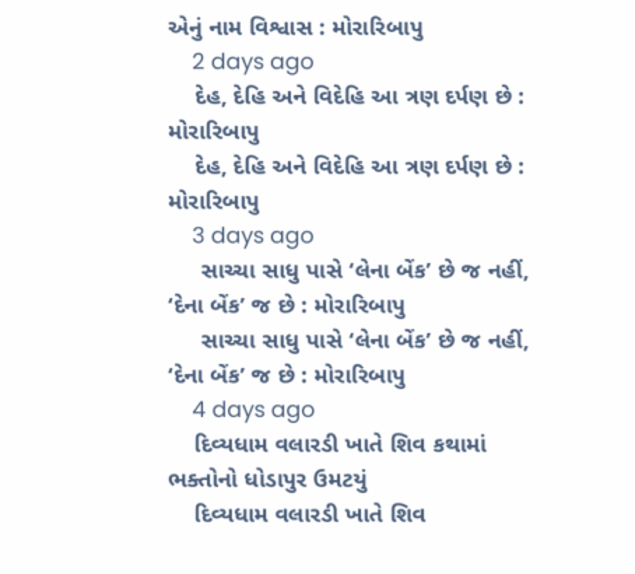એનું નામ વિશ્વાસ : મોરારિબાપુ
    2 days ago
    દેહ, દેહિ અને વિદેહિ આ ત્રણ દર્પણ છે : મોરારિબાપુ
    દેહ, દેહિ અને વિદેહિ આ ત્રણ દર્પણ છે : મોરારિબાપુ
    3 days ago
     સાચ્ચા સાધુ પાસે ‘લેના બેંક’ છે જ નહીં, ‘દેના બેંક’ જ છે : મોરારિબાપુ
     સાચ્ચા સાધુ પાસે ‘લેના બેંક’ છે જ નહીં, ‘દેના બેંક’ જ છે : મોરારિબાપુ
    4 days ago
    દિવ્યધામ વલારડી ખાતે શિવ કથામાં ભક્તોનો ધોડાપુર ઉમટયું
    દિવ્યધામ વલારડી ખાતે શિવ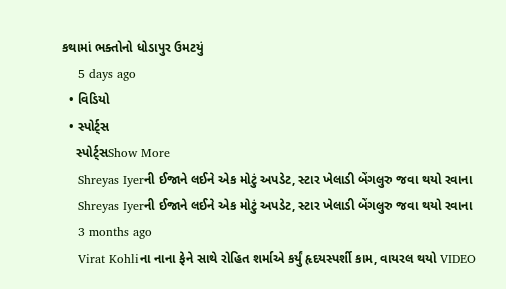કથામાં ભક્તોનો ધોડાપુર ઉમટયું
    5 days ago
  • વિડિયો
  • સ્પોર્ટ્સ
    સ્પોર્ટ્સShow More
    Shreyas Iyerની ઈજાને લઈને એક મોટું અપડેટ, સ્ટાર ખેલાડી બેંગલુરુ જવા થયો રવાના
    Shreyas Iyerની ઈજાને લઈને એક મોટું અપડેટ, સ્ટાર ખેલાડી બેંગલુરુ જવા થયો રવાના
    3 months ago
    Virat Kohliના નાના ફેને સાથે રોહિત શર્માએ કર્યું હૃદયસ્પર્શી કામ, વાયરલ થયો VIDEO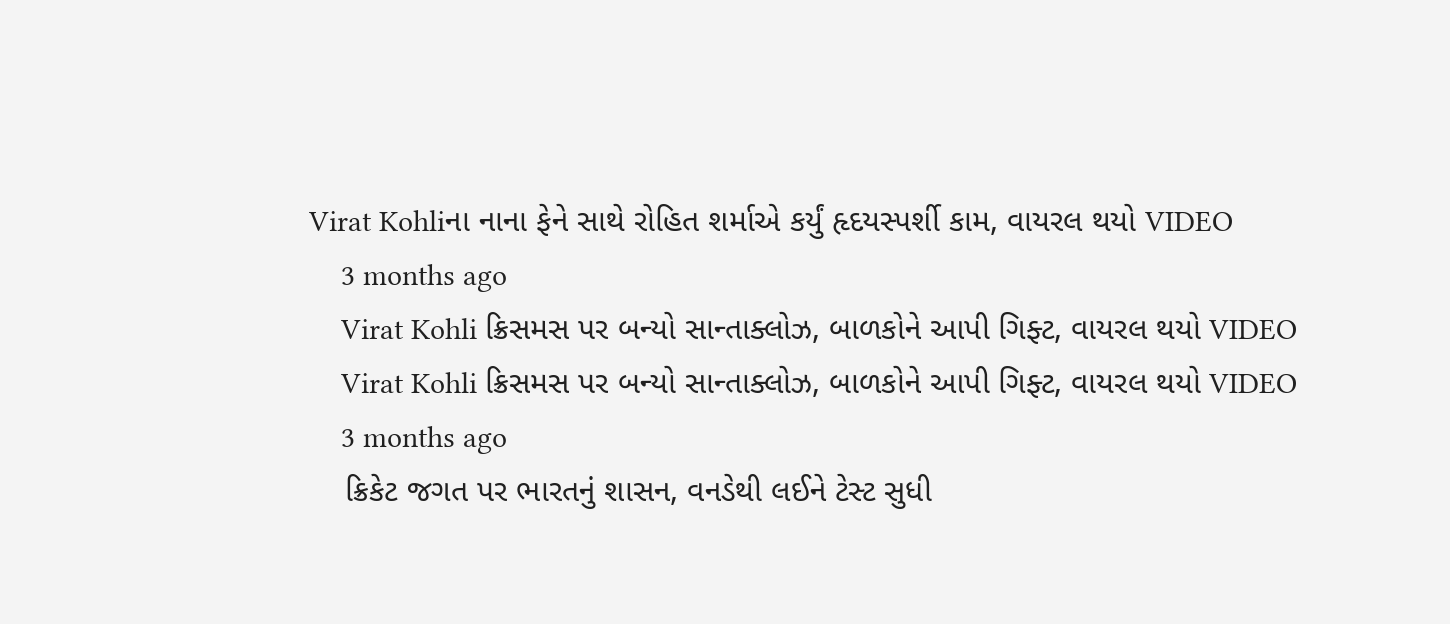Virat Kohliના નાના ફેને સાથે રોહિત શર્માએ કર્યું હૃદયસ્પર્શી કામ, વાયરલ થયો VIDEO
    3 months ago
    Virat Kohli ક્રિસમસ પર બન્યો સાન્તાક્લોઝ, બાળકોને આપી ગિફ્ટ, વાયરલ થયો VIDEO
    Virat Kohli ક્રિસમસ પર બન્યો સાન્તાક્લોઝ, બાળકોને આપી ગિફ્ટ, વાયરલ થયો VIDEO
    3 months ago
    ક્રિકેટ જગત પર ભારતનું શાસન, વનડેથી લઈને ટેસ્ટ સુધી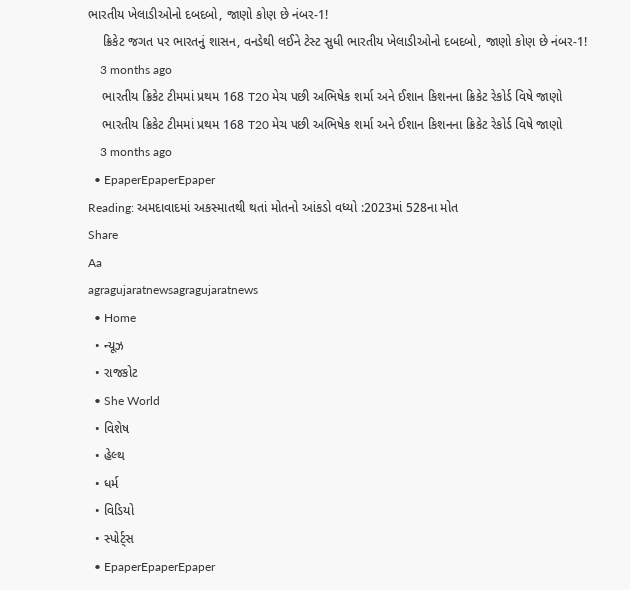ભારતીય ખેલાડીઓનો દબદબો, જાણો કોણ છે નંબર-1!
    ક્રિકેટ જગત પર ભારતનું શાસન, વનડેથી લઈને ટેસ્ટ સુધી ભારતીય ખેલાડીઓનો દબદબો, જાણો કોણ છે નંબર-1!
    3 months ago
    ભારતીય ક્રિકેટ ટીમમાં પ્રથમ 168 T20 મેચ પછી અભિષેક શર્મા અને ઈશાન કિશનના ક્રિકેટ રેકોર્ડ વિષે જાણો
    ભારતીય ક્રિકેટ ટીમમાં પ્રથમ 168 T20 મેચ પછી અભિષેક શર્મા અને ઈશાન કિશનના ક્રિકેટ રેકોર્ડ વિષે જાણો
    3 months ago
  • EpaperEpaperEpaper
Reading: અમદાવાદમાં અકસ્માતથી થતાં મોતનો આંકડો વધ્યો :2023માં 528ના મોત
Share
Aa
agragujaratnewsagragujaratnews
  • Home
  • ન્યૂઝ
  • રાજકોટ
  • She World
  • વિશેષ
  • હેલ્થ
  • ધર્મ
  • વિડિયો
  • સ્પોર્ટ્સ
  • EpaperEpaperEpaper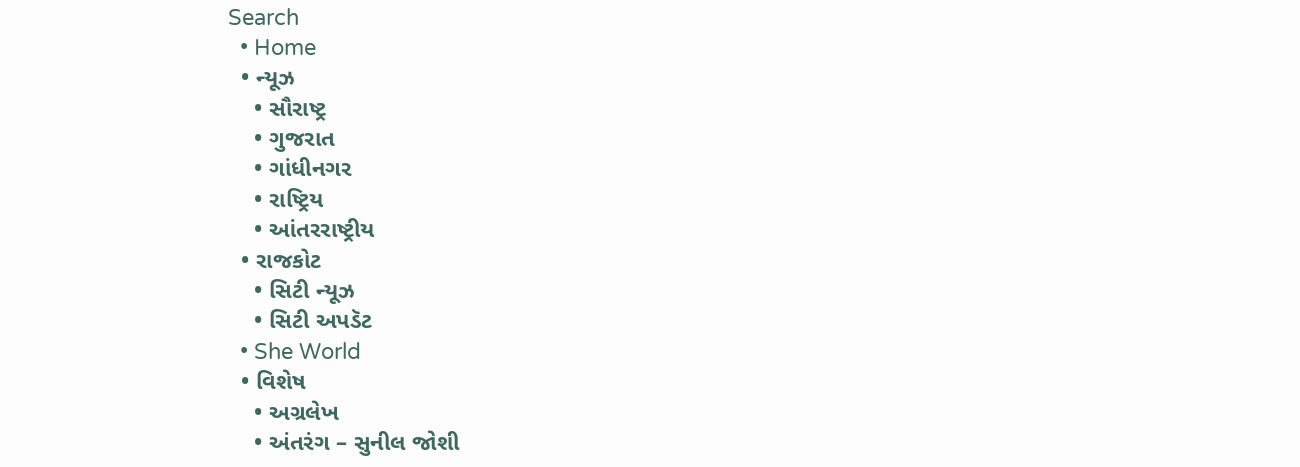Search
  • Home
  • ન્યૂઝ
    • સૌરાષ્ટ્ર
    • ગુજરાત
    • ગાંધીનગર
    • રાષ્ટ્રિય
    • આંતરરાષ્ટ્રીય
  • રાજકોટ
    • સિટી ન્યૂઝ
    • સિટી અપડૅટ
  • She World
  • વિશેષ
    • અગ્રલેખ
    • અંતરંગ – સુનીલ જોશી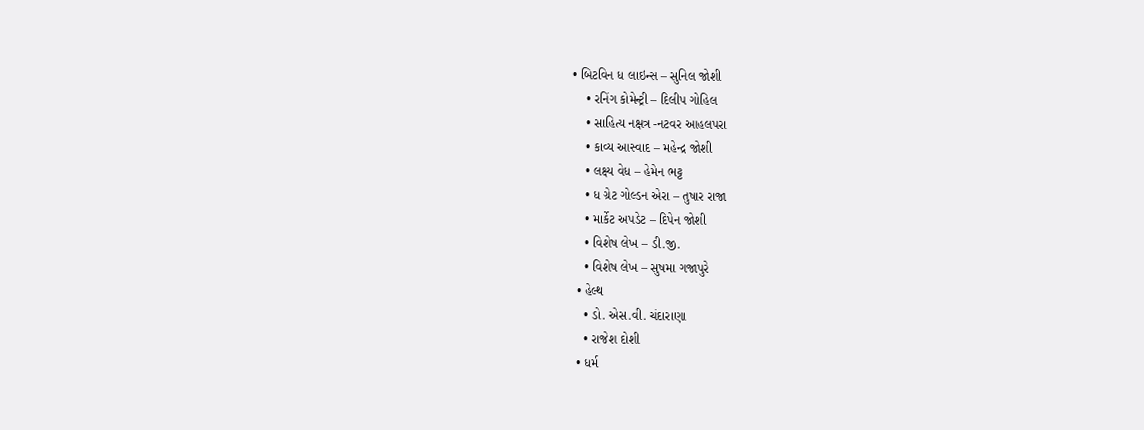• બિટવિન ધ લાઇન્સ – સુનિલ જોશી
    • રનિંગ કોમેન્ટ્રી – દિલીપ ગોહિલ
    • સાહિત્ય નક્ષત્ર -નટવર આહલપરા
    • કાવ્ય આસ્વાદ – મહેન્દ્ર જોશી
    • લક્ષ્ય વેધ – હેમેન ભટ્ટ
    • ધ ગ્રેટ ગોલ્ડન એરા – તુષાર રાજા
    • માર્કેટ અપડેટ – દિપેન જોશી
    • વિશેષ લેખ – ડી.જી.
    • વિશેષ લેખ – સુષમા ગજાપુરે
  • હેલ્થ
    • ડો. એસ.વી. ચંદારાણા
    • રાજેશ દોશી
  • ધર્મ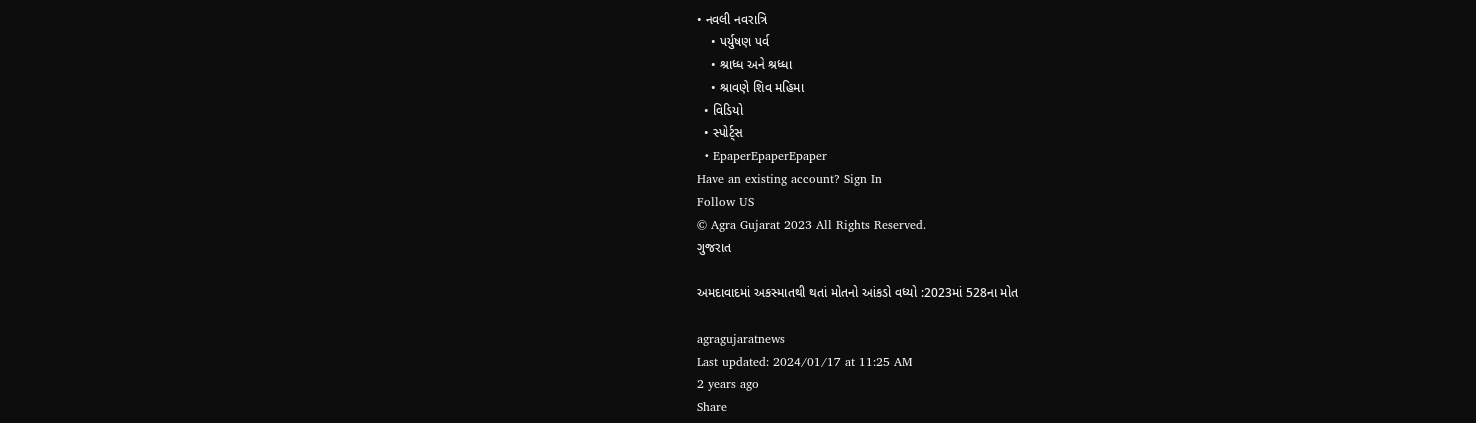• નવલી નવરાત્રિ
    • પર્યુષણ પર્વ
    • શ્રાધ્ધ અને શ્રધ્ધા
    • શ્રાવણે શિવ મહિમા
  • વિડિયો
  • સ્પોર્ટ્સ
  • EpaperEpaperEpaper
Have an existing account? Sign In
Follow US
© Agra Gujarat 2023 All Rights Reserved.
ગુજરાત

અમદાવાદમાં અકસ્માતથી થતાં મોતનો આંકડો વધ્યો :2023માં 528ના મોત

agragujaratnews
Last updated: 2024/01/17 at 11:25 AM
2 years ago
Share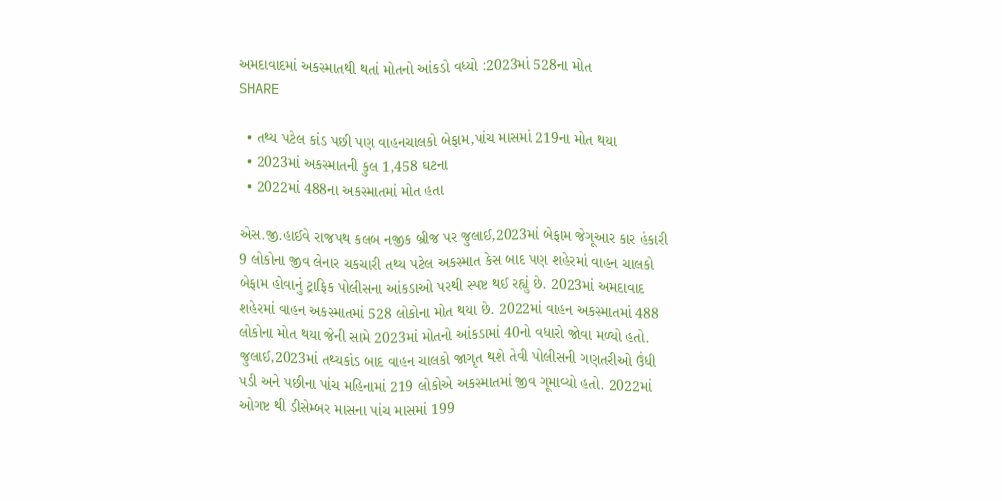અમદાવાદમાં અકસ્માતથી થતાં મોતનો આંકડો વધ્યો :2023માં 528ના મોત
SHARE

  • તથ્ય પટેલ કાંડ પછી પણ વાહનચાલકો બેફામ,પાંચ માસમાં 219ના મોત થયા
  • 2023માં અકસ્માતની કુલ 1,458 ઘટના
  • 2022માં 488ના અકસ્માતમાં મોત હતા

એસ.જી.હાઈવે રાજપથ કલબ નજીક બ્રીજ પર જુલાઈ,2023માં બેફામ જેગૂઆર કાર હંકારી 9 લોકોના જીવ લેનાર ચકચારી તથ્ય પટેલ અકસ્માત કેસ બાદ પણ શહેરમાં વાહન ચાલકો બેફામ હોવાનું ટ્રાફિક પોલીસના આંકડાઓ પરથી સ્પષ્ટ થઈ રહ્યું છે. 2023માં અમદાવાદ શહેરમાં વાહન અકસ્માતમાં 528 લોકોના મોત થયા છે. 2022માં વાહન અકસ્માતમાં 488 લોકોના મોત થયા જેની સામે 2023માં મોતનો આંકડામાં 40નો વધારો જોવા મળ્યો હતો. જુલાઈ,2023માં તથ્યકાંડ બાદ વાહન ચાલકો જાગૃત થશે તેવી પોલીસની ગણતરીઓ ઉંધી પડી અને પછીના પાંચ મહિનામાં 219 લોકોએ અકસ્માતમાં જીવ ગૂમાવ્યો હતો. 2022માં ઓગષ્ટ થી ડીસેમ્બર માસના પાંચ માસમાં 199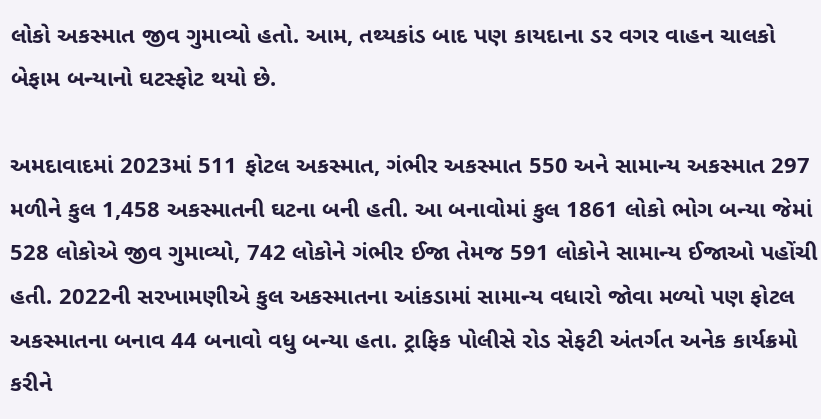લોકો અકસ્માત જીવ ગુમાવ્યો હતો. આમ, તથ્યકાંડ બાદ પણ કાયદાના ડર વગર વાહન ચાલકો બેફામ બન્યાનો ઘટસ્ફોટ થયો છે.

અમદાવાદમાં 2023માં 511 ફોટલ અકસ્માત, ગંભીર અકસ્માત 550 અને સામાન્ય અકસ્માત 297 મળીને કુલ 1,458 અકસ્માતની ઘટના બની હતી. આ બનાવોમાં કુલ 1861 લોકો ભોગ બન્યા જેમાં 528 લોકોએ જીવ ગુમાવ્યો, 742 લોકોને ગંભીર ઈજા તેમજ 591 લોકોને સામાન્ય ઈજાઓ પહોંચી હતી. 2022ની સરખામણીએ કુલ અકસ્માતના આંકડામાં સામાન્ય વધારો જોવા મળ્યો પણ ફોટલ અકસ્માતના બનાવ 44 બનાવો વધુ બન્યા હતા. ટ્રાફિક પોલીસે રોડ સેફટી અંતર્ગત અનેક કાર્યક્રમો કરીને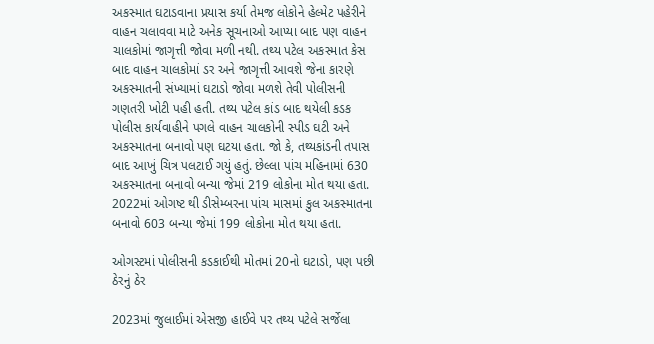અકસ્માત ઘટાડવાના પ્રયાસ કર્યા તેમજ લોકોને હેલ્મેટ પહેરીને વાહન ચલાવવા માટે અનેક સૂચનાઓ આપ્યા બાદ પણ વાહન ચાલકોમાં જાગૃત્તી જોવા મળી નથી. તથ્ય પટેલ અકસ્માત કેસ બાદ વાહન ચાલકોમાં ડર અને જાગૃત્તી આવશે જેના કારણે અકસ્માતની સંખ્યામાં ઘટાડો જોવા મળશે તેવી પોલીસની ગણતરી ખોટી પહી હતી. તથ્ય પટેલ કાંડ બાદ થયેલી કડક પોલીસ કાર્યવાહીને પગલે વાહન ચાલકોની સ્પીડ ઘટી અને અકસ્માતના બનાવો પણ ઘટયા હતા. જો કે, તથ્યકાંડની તપાસ બાદ આખું ચિત્ર પલટાઈ ગયું હતું. છેલ્લા પાંચ મહિનામાં 630 અકસ્માતના બનાવો બન્યા જેમાં 219 લોકોના મોત થયા હતા. 2022માં ઓગષ્ટ થી ડીસેમ્બરના પાંચ માસમાં કુલ અકસ્માતના બનાવો 603 બન્યા જેમાં 199 લોકોના મોત થયા હતા.

ઓગસ્ટમાં પોલીસની કડકાઈથી મોતમાં 20નો ઘટાડો, પણ પછી ઠેરનું ઠેર

2023માં જુલાઈમાં એસજી હાઈવે પર તથ્ય પટેલે સર્જેલા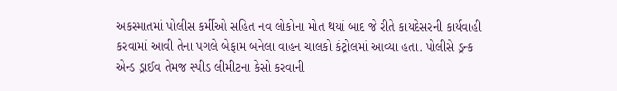અકસ્માતમાં પોલીસ કર્મીઓ સહિત નવ લોકોના મોત થયાં બાદ જે રીતે કાયદેસરની કાર્યવાહી કરવામાં આવી તેના પગલે બેફામ બનેલા વાહન ચાલકો કંટ્રોલમાં આવ્યા હતા. પોલીસે ડ્રન્ક એન્ડ ડ્રાઈવ તેમજ સ્પીડ લીમીટના કેસો કરવાની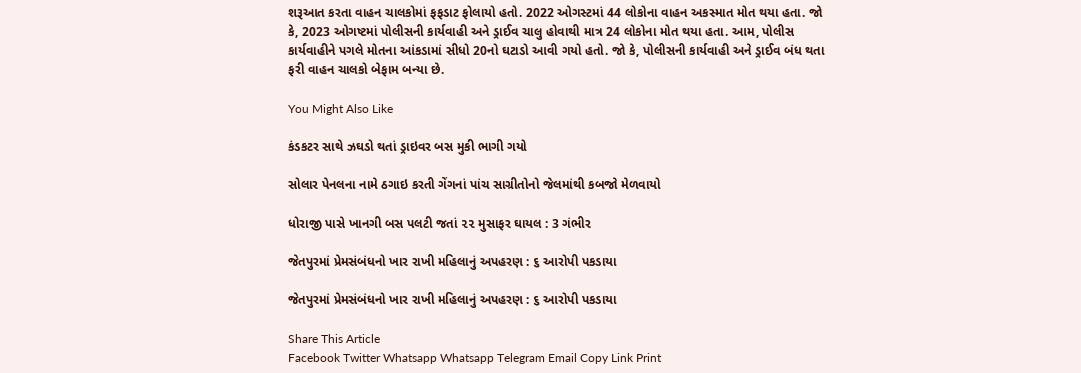શરૂઆત કરતા વાહન ચાલકોમાં ફફડાટ ફોલાયો હતો. 2022 ઓગસ્ટમાં 44 લોકોના વાહન અકસ્માત મોત થયા હતા. જો કે, 2023 ઓગષ્ટમાં પોલીસની કાર્યવાહી અને ડ્રાઈવ ચાલુ હોવાથી માત્ર 24 લોકોના મોત થયા હતા. આમ, પોલીસ કાર્યવાહીને પગલે મોતના આંકડામાં સીધો 20નો ઘટાડો આવી ગયો હતો. જો કે, પોલીસની કાર્યવાહી અને ડ્રાઈવ બંધ થતા ફરી વાહન ચાલકો બેફામ બન્યા છે.

You Might Also Like

કંડકટર સાથે ઝઘડો થતાં ડ્રાઇવર બસ મુકી ભાગી ગયો

સોલાર પેનલના નામે ઠગાઇ કરતી ગેંગનાં પાંચ સાગ્રીતોનો જેલમાંથી કબજો મેળવાયો

ધોરાજી પાસે ખાનગી બસ પલટી જતાં ૨૨ મુસાફર ઘાયલ : 3 ગંભીર

જેતપુરમાં પ્રેમસંબંધનો ખાર રાખી મહિલાનું અપહરણ : ૬ આરોપી પકડાયા

જેતપુરમાં પ્રેમસંબંધનો ખાર રાખી મહિલાનું અપહરણ : ૬ આરોપી પકડાયા

Share This Article
Facebook Twitter Whatsapp Whatsapp Telegram Email Copy Link Print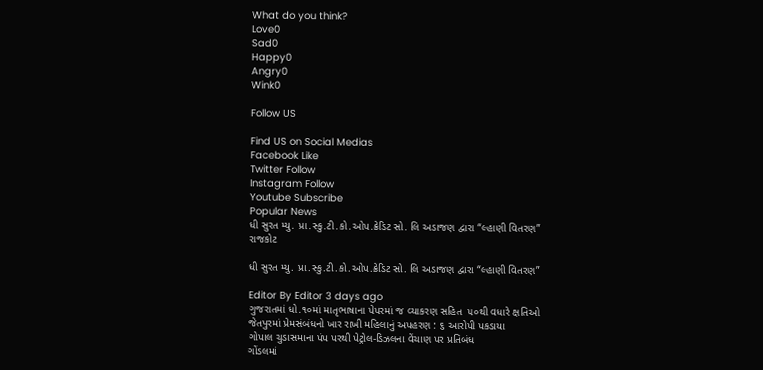What do you think?
Love0
Sad0
Happy0
Angry0
Wink0

Follow US

Find US on Social Medias
Facebook Like
Twitter Follow
Instagram Follow
Youtube Subscribe
Popular News
ધી સુરત મ્યુ. પ્રા.સ્કુ.ટી.કો.ઓપ.ક્રેડિટ સો. લિ અડાજણ દ્વારા “લ્હાણી વિતરણ”
રાજકોટ

ધી સુરત મ્યુ. પ્રા.સ્કુ.ટી.કો.ઓપ.ક્રેડિટ સો. લિ અડાજણ દ્વારા “લ્હાણી વિતરણ”

Editor By Editor 3 days ago
ગુજરાતમાં ધો.૧૦માં માતૃભાષાના પેપરમાં જ વ્યાકરણ સહિત  ૫૦થી વધારે ક્ષતિઓ
જેતપુરમાં પ્રેમસંબંધનો ખાર રાખી મહિલાનું અપહરણ : ૬ આરોપી પકડાયા
ગોપાલ ચુડાસમાના પંપ પરથી પેટ્રોલ-ડિઝલના વેંચાણ પર પ્રતિબંધ
ગોંડલમાં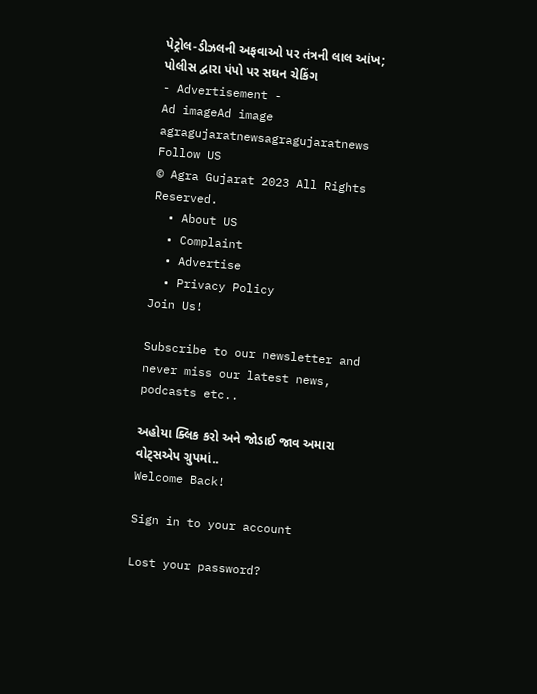પેટ્રોલ-ડીઝલની અફવાઓ પર તંત્રની લાલ આંખ; પોલીસ દ્વારા પંપો પર સઘન ચેકિંગ
- Advertisement -
Ad imageAd image
agragujaratnewsagragujaratnews
Follow US
© Agra Gujarat 2023 All Rights Reserved.
  • About US
  • Complaint
  • Advertise
  • Privacy Policy
Join Us!

Subscribe to our newsletter and never miss our latest news, podcasts etc..

અહોયા ક્લિક કરો અને જોડાઈ જાવ અમારા વોટ્સએપ ગ્રુપમાં..
Welcome Back!

Sign in to your account

Lost your password?